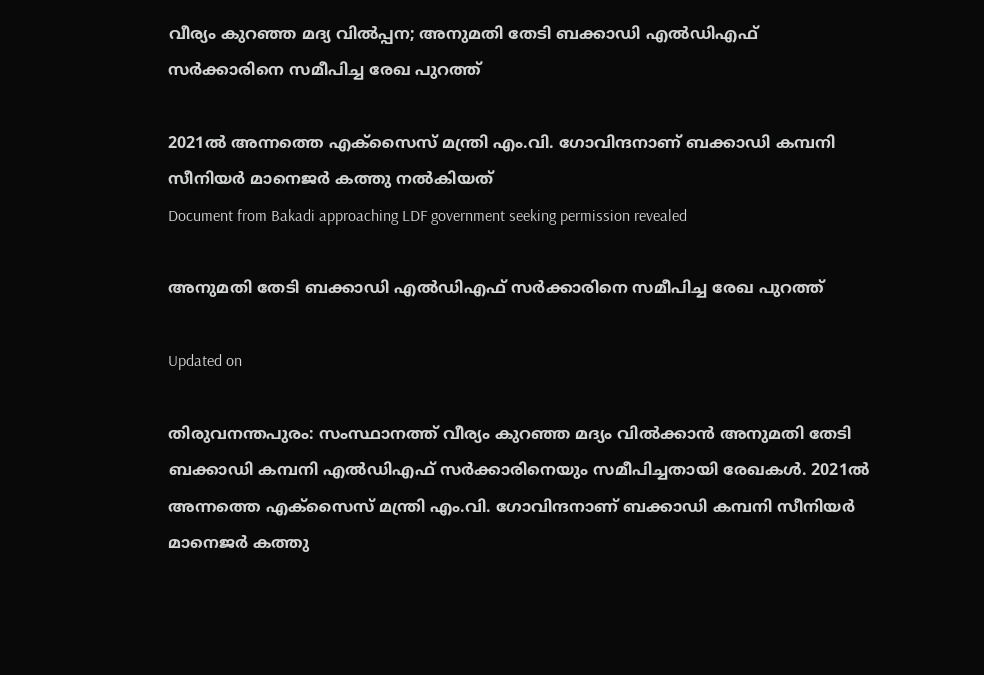വീര്യം കുറഞ്ഞ മദ്യ വില്‍പ്പന; അനുമതി തേടി ബക്കാഡി എല്‍ഡിഎഫ് സര്‍ക്കാരിനെ സമീപിച്ച രേഖ പുറത്ത്‌

2021ല്‍ അന്നത്തെ എക്സൈസ് മന്ത്രി എം.വി. ഗോവിന്ദനാണ് ബക്കാഡി കമ്പനി സീനിയര്‍ മാനെജര്‍ കത്തു നല്‍കിയത്
Document from Bakadi approaching LDF government seeking permission revealed

അനുമതി തേടി ബക്കാഡി എല്‍ഡിഎഫ് സര്‍ക്കാരിനെ സമീപിച്ച രേഖ പുറത്ത്‌

Updated on

തിരുവനന്തപുരം: സംസ്ഥാനത്ത് വീര്യം കുറഞ്ഞ മദ്യം വില്‍ക്കാന്‍ അനുമതി തേടി ബക്കാഡി കമ്പനി എൽഡിഎഫ് സർക്കാരിനെയും സമീപിച്ചതായി രേഖകൾ. 2021ല്‍ അന്നത്തെ എക്സൈസ് മന്ത്രി എം.വി. ഗോവിന്ദനാണ് ബക്കാഡി കമ്പനി സീനിയര്‍ മാനെജര്‍ കത്തു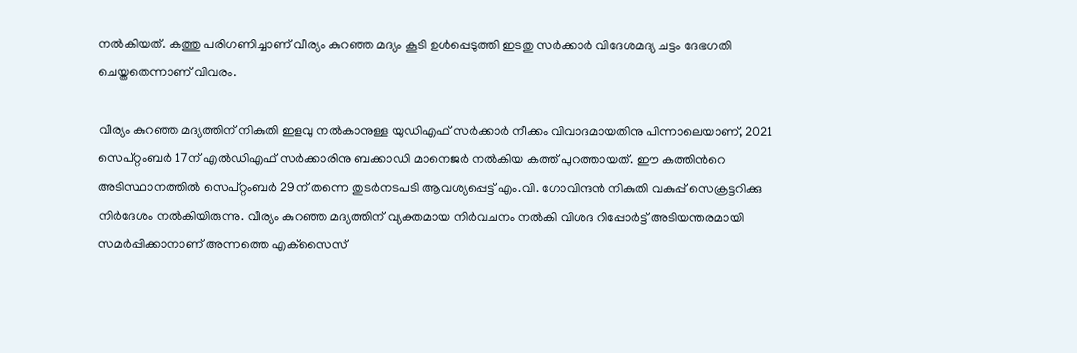നല്‍കിയത്. കത്തു പരിഗണിച്ചാണ് വീര്യം കുറഞ്ഞ മദ്യം കൂടി ഉള്‍പ്പെടുത്തി ഇടതു സര്‍ക്കാര്‍ വിദേശമദ്യ ചട്ടം ദേഭഗതി ചെയ്തതെന്നാണ് വിവരം.

വീര്യം കുറഞ്ഞ മദ്യത്തിന് നികുതി ഇളവു നൽകാനുള്ള യുഡിഎഫ് സർക്കാർ നീക്കം വിവാദമായതിനു പിന്നാലെയാണ്, 2021 സെപ്റ്റംബര്‍ 17ന് എൽഡിഎഫ് സർക്കാരിനു ബക്കാഡി മാനെജർ നൽകിയ കത്ത് പുറത്തായത്. ഈ കത്തിന്‍റെ അടിസ്ഥാനത്തില്‍ സെപ്റ്റംബര്‍ 29ന് തന്നെ തുടര്‍നടപടി ആവശ്യപ്പെട്ട് എം.വി. ഗോവിന്ദൻ നികുതി വകുപ്പ് സെക്രട്ടറിക്കു നിര്‍ദേശം നല്‍കിയിരുന്നു. വീര്യം കുറഞ്ഞ മദ്യത്തിന് വ്യക്തമായ നിര്‍വചനം നല്‍കി വിശദ റിപ്പോര്‍ട്ട് അടിയന്തരമായി സമര്‍പ്പിക്കാനാണ് അന്നത്തെ എക്‌സൈസ്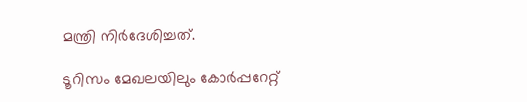മന്ത്രി നിര്‍ദേശിച്ചത്.

ടൂറിസം മേഖലയിലും കോർപ്പറേറ്റ്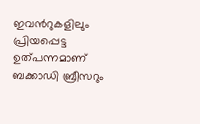ഇവന്‍റുകളിലും പ്രിയപ്പെട്ട ഉത്പന്നമാണ് ബക്കാഡി ബ്രീസറും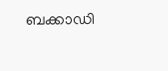ബക്കാഡി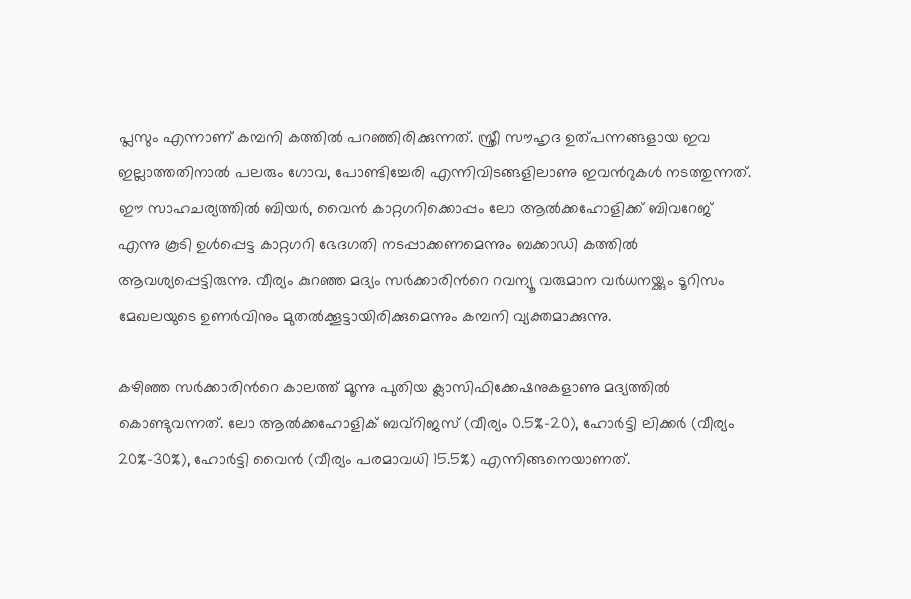പ്ലസും എന്നാണ് കമ്പനി കത്തില്‍ പറഞ്ഞിരിക്കുന്നത്. സ്ത്രീ സൗഹൃദ ഉത്പന്നങ്ങളായ ഇവ ഇല്ലാത്തതിനാല്‍ പലരും ഗോവ, പോണ്ടിച്ചേരി എന്നിവിടങ്ങളിലാണു ഇവന്‍റുകൾ നടത്തുന്നത്. ഈ സാഹചര്യത്തില്‍ ബിയര്‍, വൈന്‍ കാറ്റഗറിക്കൊപ്പം ലോ ആല്‍ക്കഹോളിക്ക് ബിവറേജ് എന്നു കൂടി ഉള്‍പ്പെട്ട കാറ്റഗറി ഭേദഗതി നടപ്പാക്കണമെന്നും ബക്കാഡി കത്തില്‍ ആവശ്യപ്പെട്ടിരുന്നു. വീര്യം കുറഞ്ഞ മദ്യം സര്‍ക്കാരിന്‍റെ റവന്യൂ വരുമാന വര്‍ധനയ്ക്കും ടൂറിസം മേഖലയുടെ ഉണര്‍വിനും മുതല്‍ക്കൂട്ടായിരിക്കുമെന്നും കമ്പനി വ്യക്തമാക്കുന്നു.

കഴിഞ്ഞ സര്‍ക്കാരിന്‍റെ കാലത്ത് മൂന്നു പുതിയ ക്ലാസിഫിക്കേഷനുകളാണു മദ്യത്തില്‍ കൊണ്ടുവന്നത്. ലോ ആല്‍ക്കഹോളിക് ബവ്‌റിജസ് (വീര്യം 0.5%-20), ഹോര്‍ട്ടി ലിക്കര്‍ (വീര്യം 20%-30%), ഹോര്‍ട്ടി വൈന്‍ (വീര്യം പരമാവധി 15.5%) എന്നിങ്ങനെയാണത്.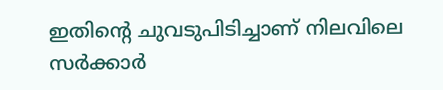ഇതിന്‍റെ ചുവടുപിടിച്ചാണ് നിലവിലെ സർക്കാർ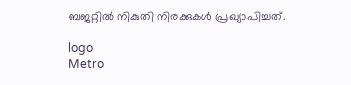ബജറ്റിൽ നികുതി നിരക്കുകൾ പ്രഖ്യാപിച്ചത്.

logo
Metro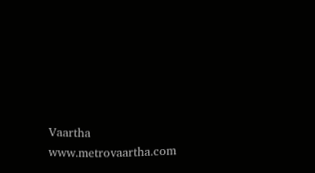Vaartha
www.metrovaartha.com